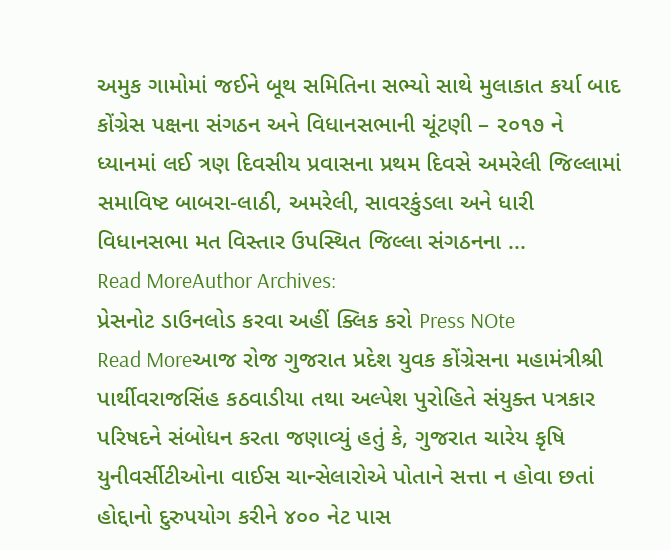અમુક ગામોમાં જઈને બૂથ સમિતિના સભ્યો સાથે મુલાકાત કર્યા બાદ કોંગ્રેસ પક્ષના સંગઠન અને વિધાનસભાની ચૂંટણી – ૨૦૧૭ ને ધ્યાનમાં લઈ ત્રણ દિવસીય પ્રવાસના પ્રથમ દિવસે અમરેલી જિલ્લામાં સમાવિષ્ટ બાબરા-લાઠી, અમરેલી, સાવરકુંડલા અને ધારી વિધાનસભા મત વિસ્તાર ઉપસ્થિત જિલ્લા સંગઠનના ...
Read MoreAuthor Archives:
પ્રેસનોટ ડાઉનલોડ કરવા અહીં ક્લિક કરો Press NOte
Read Moreઆજ રોજ ગુજરાત પ્રદેશ યુવક કોંગ્રેસના મહામંત્રીશ્રી પાર્થીવરાજસિંહ કઠવાડીયા તથા અલ્પેશ પુરોહિતે સંયુક્ત પત્રકાર પરિષદને સંબોધન કરતા જણાવ્યું હતું કે, ગુજરાત ચારેય કૃષિ યુનીવર્સીટીઓના વાઈસ ચાન્સેલારોએ પોતાને સત્તા ન હોવા છતાં હોદ્દાનો દુરુપયોગ કરીને ૪૦૦ નેટ પાસ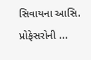સિવાયના આસિ. પ્રોફેસરોની ...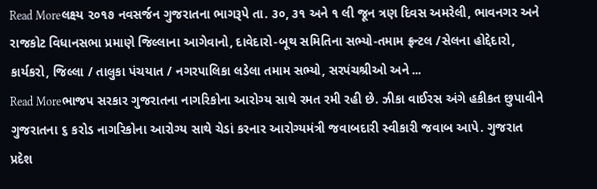Read Moreલક્ષ્ય ૨૦૧૭ નવસર્જન ગુજરાતના ભાગરૂપે તા. ૩૦, ૩૧ અને ૧ લી જૂન ત્રણ દિવસ અમરેલી, ભાવનગર અને રાજકોટ વિધાનસભા પ્રમાણે જિલ્લાના આગેવાનો, દાવેદારો-બૂથ સમિતિના સભ્યો-તમામ ફ્રન્ટલ /સેલના હોદ્દેદારો, કાર્યકરો, જિલ્લા / તાલુકા પંચયાત / નગરપાલિકા લડેલા તમામ સભ્યો, સરપંચશ્રીઓ અને ...
Read Moreભાજપ સરકાર ગુજરાતના નાગરિકોના આરોગ્ય સાથે રમત રમી રહી છે. ઝીકા વાઈરસ અંગે હકીકત છુપાવીને ગુજરાતના ૬ કરોડ નાગરિકોના આરોગ્ય સાથે ચેડાં કરનાર આરોગ્યમંત્રી જવાબદારી સ્વીકારી જવાબ આપે. ગુજરાત પ્રદેશ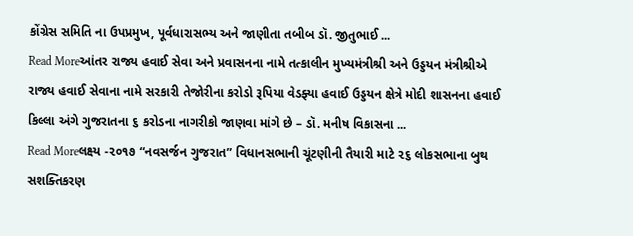કોંગ્રેસ સમિતિ ના ઉપપ્રમુખ, પૂર્વધારાસભ્ય અને જાણીતા તબીબ ડૉ. જીતુભાઈ ...
Read Moreઆંતર રાજ્ય હવાઈ સેવા અને પ્રવાસનના નામે તત્કાલીન મુખ્યમંત્રીશ્રી અને ઉડ્ડયન મંત્રીશ્રીએ રાજ્ય હવાઈ સેવાના નામે સરકારી તેજોરીના કરોડો રૂપિયા વેડફ્યા હવાઈ ઉડ્ડયન ક્ષેત્રે મોદી શાસનના હવાઈ કિલ્લા અંગે ગુજરાતના ૬ કરોડના નાગરીકો જાણવા માંગે છે – ડૉ. મનીષ વિકાસના ...
Read Moreલક્ષ્ય -૨૦૧૭ “નવસર્જન ગુજરાત” વિધાનસભાની ચૂંટણીની તૈયારી માટે ૨૬ લોકસભાના બુથ સશક્તિકરણ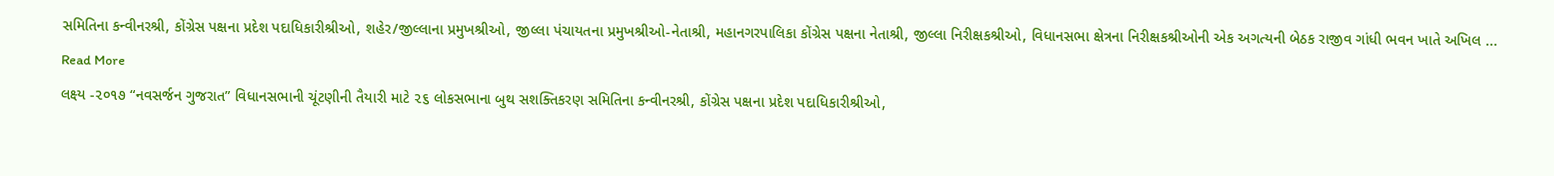સમિતિના કન્વીનરશ્રી, કોંગ્રેસ પક્ષના પ્રદેશ પદાધિકારીશ્રીઓ, શહેર/જીલ્લાના પ્રમુખશ્રીઓ, જીલ્લા પંચાયતના પ્રમુખશ્રીઓ-નેતાશ્રી, મહાનગરપાલિકા કોંગ્રેસ પક્ષના નેતાશ્રી, જીલ્લા નિરીક્ષકશ્રીઓ, વિધાનસભા ક્ષેત્રના નિરીક્ષકશ્રીઓની એક અગત્યની બેઠક રાજીવ ગાંધી ભવન ખાતે અખિલ ...
Read More
લક્ષ્ય -૨૦૧૭ “નવસર્જન ગુજરાત” વિધાનસભાની ચૂંટણીની તૈયારી માટે ૨૬ લોકસભાના બુથ સશક્તિકરણ સમિતિના કન્વીનરશ્રી, કોંગ્રેસ પક્ષના પ્રદેશ પદાધિકારીશ્રીઓ,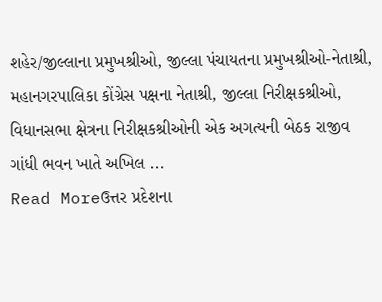શહેર/જીલ્લાના પ્રમુખશ્રીઓ, જીલ્લા પંચાયતના પ્રમુખશ્રીઓ-નેતાશ્રી, મહાનગરપાલિકા કોંગ્રેસ પક્ષના નેતાશ્રી, જીલ્લા નિરીક્ષકશ્રીઓ, વિધાનસભા ક્ષેત્રના નિરીક્ષકશ્રીઓની એક અગત્યની બેઠક રાજીવ ગાંધી ભવન ખાતે અખિલ ...
Read Moreઉત્તર પ્રદેશના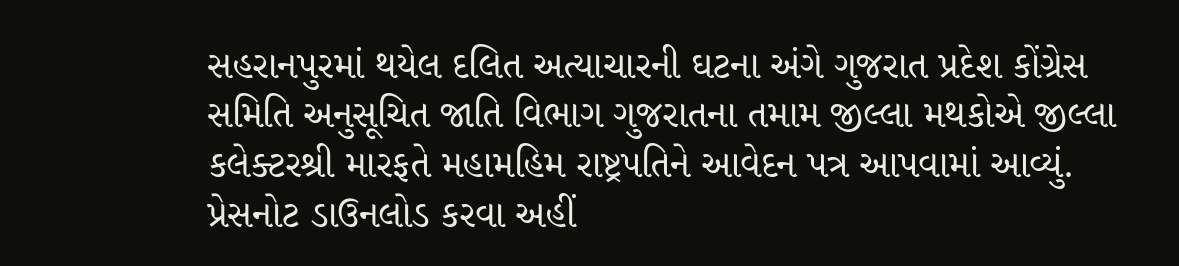સહરાનપુરમાં થયેલ દલિત અત્યાચારની ઘટના અંગે ગુજરાત પ્રદેશ કોંગ્રેસ સમિતિ અનુસૂચિત જાતિ વિભાગ ગુજરાતના તમામ જીલ્લા મથકોએ જીલ્લા કલેક્ટરશ્રી મારફતે મહામહિમ રાષ્ટ્રપતિને આવેદન પત્ર આપવામાં આવ્યું. પ્રેસનોટ ડાઉનલોડ કરવા અહીં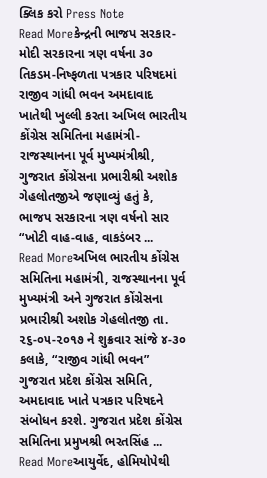ક્લિક કરો Press Note
Read Moreકેન્દ્રની ભાજપ સરકાર-મોદી સરકારના ત્રણ વર્ષના ૩૦ તિકડમ-નિષ્ફળતા પત્રકાર પરિષદમાં રાજીવ ગાંધી ભવન અમદાવાદ ખાતેથી ખુલ્લી કરતા અખિલ ભારતીય કોંગ્રેસ સમિતિના મહામંત્રી-રાજસ્થાનના પૂર્વ મુખ્યમંત્રીશ્રી, ગુજરાત કોંગ્રેસના પ્રભારીશ્રી અશોક ગેહલોતજીએ જણાવ્યું હતું કે, ભાજપ સરકારના ત્રણ વર્ષનો સાર “ખોટી વાહ-વાહ, વાકડંબર ...
Read Moreઅખિલ ભારતીય કોંગ્રેસ સમિતિના મહામંત્રી, રાજસ્થાનના પૂર્વ મુખ્યમંત્રી અને ગુજરાત કોંગ્રેસના પ્રભારીશ્રી અશોક ગેહલોતજી તા. ૨૬-૦૫-૨૦૧૭ ને શુક્રવાર સાંજે ૪-૩૦ કલાકે, “રાજીવ ગાંધી ભવન” ગુજરાત પ્રદેશ કોંગ્રેસ સમિતિ, અમદાવાદ ખાતે પત્રકાર પરિષદને સંબોધન કરશે. ગુજરાત પ્રદેશ કોંગ્રેસ સમિતિના પ્રમુખશ્રી ભરતસિંહ ...
Read Moreઆયુર્વેદ, હોમિયોપેથી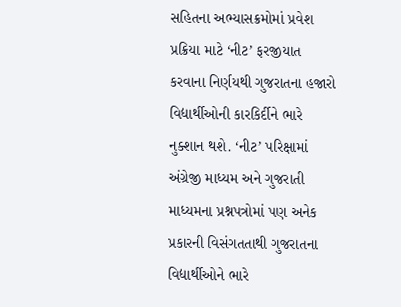સહિતના અભ્યાસક્રમોમાં પ્રવેશ પ્રક્રિયા માટે ‘નીટ’ ફરજીયાત કરવાના નિર્ણયથી ગુજરાતના હજારો વિદ્યાર્થીઓની કારકિર્દીને ભારે નુક્શાન થશે. ‘નીટ’ પરિક્ષામાં અંગ્રેજી માધ્યમ અને ગુજરાતી માધ્યમના પ્રશ્નપત્રોમાં પણ અનેક પ્રકારની વિસંગતતાથી ગુજરાતના વિદ્યાર્થીઓને ભારે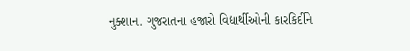નુક્શાન. ગુજરાતના હજારો વિદ્યાર્થીઓની કારકિર્દીને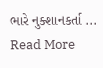ભારે નુક્શાનકર્તા ...
Read More